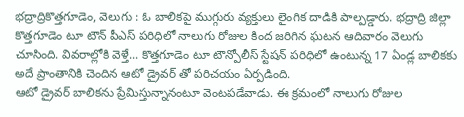భద్రాద్రికొత్తగూడెం, వెలుగు : ఓ బాలికపై ముగ్గురు వ్యక్తులు లైంగిక దాడికి పాల్పడ్డారు. భద్రాద్రి జిల్లా కొత్తగూడెం టూ టౌన్ పీఎస్ పరిధిలో నాలుగు రోజుల కింద జరిగిన ఘటన ఆదివారం వెలుగు చూసింది. వివరాల్లోకి వెళ్తే... కొత్తగూడెం టూ టౌన్పోలీస్ స్టేషన్ పరిధిలో ఉంటున్న 17 ఏండ్ల బాలికకు అదే ప్రాంతానికి చెందిన ఆటో డ్రైవర్ తో పరిచయం ఏర్పడింది.
ఆటో డ్రైవర్ బాలికను ప్రేమిస్తున్నానంటూ వెంటపడేవాడు. ఈ క్రమంలో నాలుగు రోజుల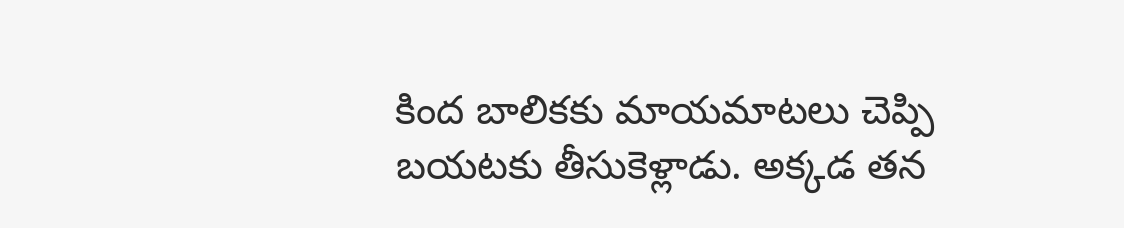కింద బాలికకు మాయమాటలు చెప్పి బయటకు తీసుకెళ్లాడు. అక్కడ తన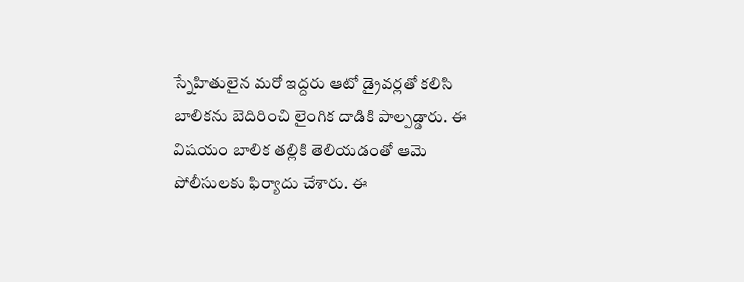స్నేహితులైన మరో ఇద్దరు ఆటో డ్రైవర్లతో కలిసి బాలికను బెదిరించి లైంగిక దాడికి పాల్పడ్డారు. ఈ విషయం బాలిక తల్లికి తెలియడంతో ఆమె పోలీసులకు ఫిర్యాదు చేశారు. ఈ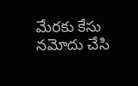మేరకు కేసు నమోదు చేసి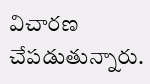విచారణ చేపడుతున్నారు.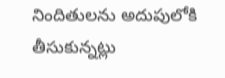నిందితులను అదుపులోకి తీసుకున్నట్లు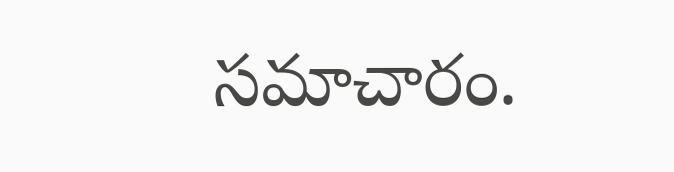సమాచారం.